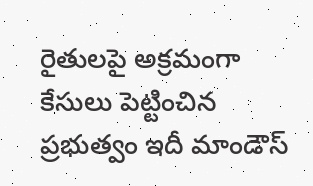రైతులపై అక్రమంగా కేసులు పెట్టించిన ప్రభుత్వం ఇదీ మాండౌస్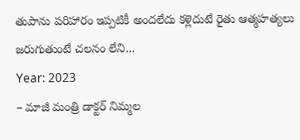తుపాను పరిహారం ఇప్పటికీ అందలేదు కళ్లెదుటే రైతు ఆత్మహత్యలు జరుగుతుంటే చలనం లేని...
Year: 2023
– మాజీ మంత్రి డాక్టర్ నిమ్మల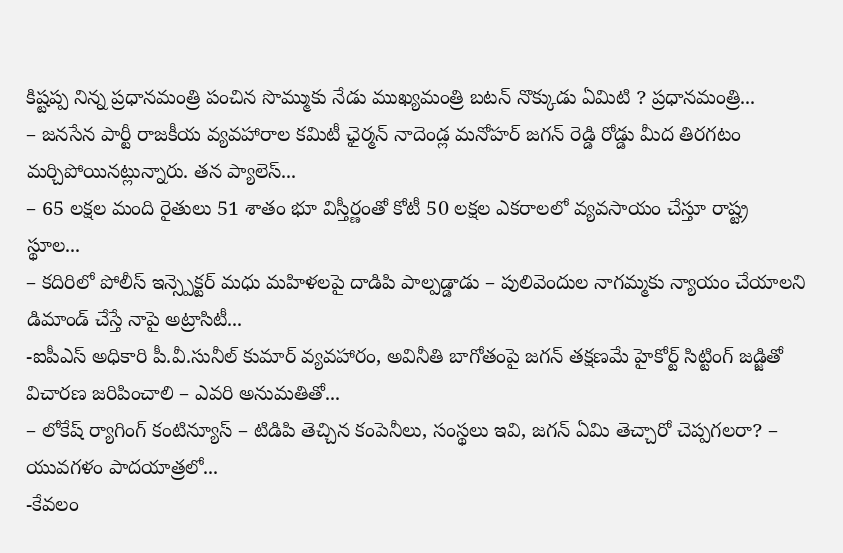కిష్టప్ప నిన్న ప్రధానమంత్రి పంచిన సొమ్ముకు నేడు ముఖ్యమంత్రి బటన్ నొక్కుడు ఏమిటి ? ప్రధానమంత్రి...
– జనసేన పార్టీ రాజకీయ వ్యవహారాల కమిటీ ఛైర్మన్ నాదెండ్ల మనోహర్ జగన్ రెడ్డి రోడ్డు మీద తిరగటం మర్చిపోయినట్లున్నారు. తన ప్యాలెస్...
– 65 లక్షల మంది రైతులు 51 శాతం భూ విస్తీర్ణంతో కోటీ 50 లక్షల ఎకరాలలో వ్యవసాయం చేస్తూ రాష్ట్ర స్థూల...
– కదిరిలో పోలీస్ ఇన్స్పెక్టర్ మధు మహిళలపై దాడిపి పాల్పడ్డాడు – పులివెందుల నాగమ్మకు న్యాయం చేయాలని డిమాండ్ చేస్తే నాపై అట్రాసిటీ...
-ఐపీఎస్ అధికారి పీ.వీ.సునీల్ కుమార్ వ్యవహారం, అవినీతి బాగోతంపై జగన్ తక్షణమే హైకోర్ట్ సిట్టింగ్ జడ్జితో విచారణ జరిపించాలి – ఎవరి అనుమతితో...
– లోకేష్ ర్యాగింగ్ కంటిన్యూస్ – టిడిపి తెచ్చిన కంపెనీలు, సంస్థలు ఇవి, జగన్ ఏమి తెచ్చారో చెప్పగలరా? – యువగళం పాదయాత్రలో...
-కేవలం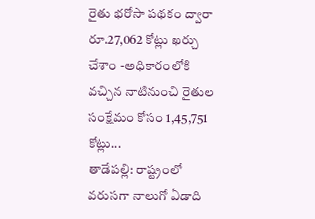రైతు భరోసా పథకం ద్వారా రూ.27,062 కోట్లు ఖర్చు చేశాం -అధికారంలోకి వచ్చిన నాటినుంచి రైతుల సంక్షేమం కోసం 1,45,751 కోట్లు...
తాడేపల్లి: రాష్ట్రంలో వరుసగా నాలుగో ఏడాది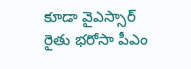కూడా వైఎస్సార్ రైతు భరోసా పీఎం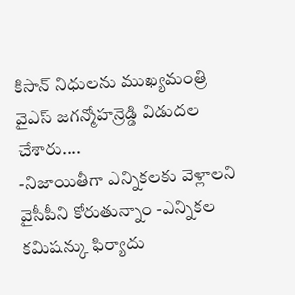కిసాన్ నిధులను ముఖ్యమంత్రి వైఎస్ జగన్మోహన్రెడ్డి విడుదల చేశారు....
-నిజాయితీగా ఎన్నికలకు వెళ్లాలని వైసీపీని కోరుతున్నాం -ఎన్నికల కమిషన్కు ఫిర్యాదు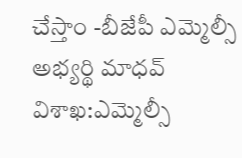చేస్తాం -బీజేపీ ఎమ్మెల్సీ అభ్యర్థి మాధవ్ విశాఖ:ఎమ్మెల్సీ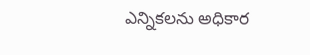ఎన్నికలను అధికార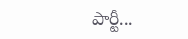పార్టీ...